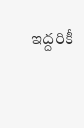ఇద్దరికీ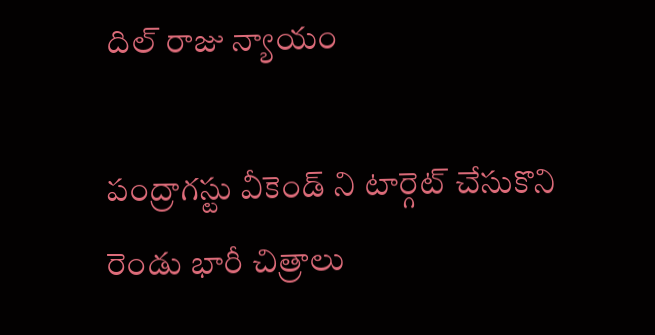దిల్ రాజు న్యాయం

పంద్రాగస్టు వీకెండ్ ని టార్గెట్ చేసుకొని రెండు భారీ చిత్రాలు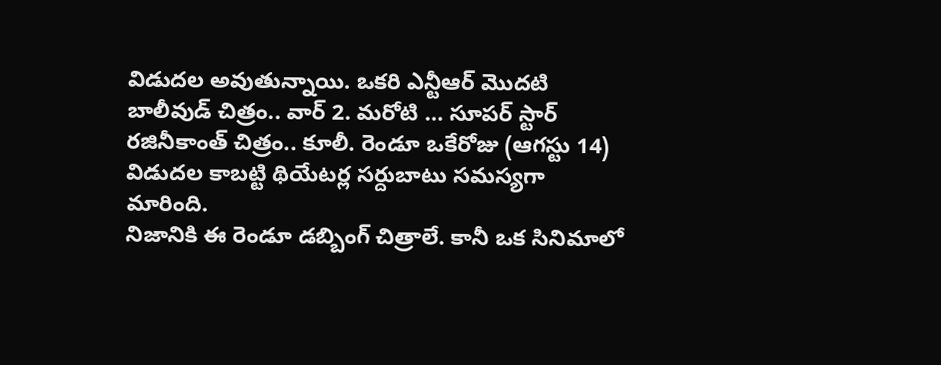విడుదల అవుతున్నాయి. ఒకరి ఎన్టీఆర్ మొదటి బాలీవుడ్ చిత్రం.. వార్ 2. మరోటి … సూపర్ స్టార్ రజినీకాంత్ చిత్రం.. కూలీ. రెండూ ఒకేరోజు (ఆగస్టు 14) విడుదల కాబట్టి థియేటర్ల సర్దుబాటు సమస్యగా మారింది.
నిజానికి ఈ రెండూ డబ్బింగ్ చిత్రాలే. కానీ ఒక సినిమాలో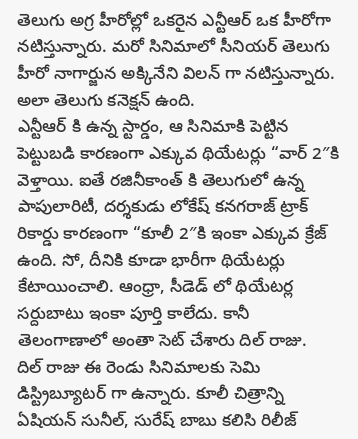తెలుగు అగ్ర హీరోల్లో ఒకరైన ఎన్టీఆర్ ఒక హీరోగా నటిస్తున్నారు. మరో సినిమాలో సీనియర్ తెలుగు హీరో నాగార్జున అక్కినేని విలన్ గా నటిస్తున్నారు. అలా తెలుగు కనెక్షన్ ఉంది.
ఎన్టీఆర్ కి ఉన్న స్టార్డం, ఆ సినిమాకి పెట్టిన పెట్టుబడి కారణంగా ఎక్కువ థియేటర్లు “వార్ 2″కి వెళ్తాయి. ఐతే రజినీకాంత్ కి తెలుగులో ఉన్న పాపులారిటీ, దర్శకుడు లోకేష్ కనగరాజ్ ట్రాక్ రికార్డు కారణంగా “కూలీ 2″కి ఇంకా ఎక్కువ క్రేజ్ ఉంది. సో, దీనికి కూడా భారీగా థియేటర్లు కేటాయించాలి. ఆంధ్రా, సీడెడ్ లో థియేటర్ల సర్దుబాటు ఇంకా పూర్తి కాలేదు. కానీ తెలంగాణాలో అంతా సెట్ చేశారు దిల్ రాజు.
దిల్ రాజు ఈ రెండు సినిమాలకు సెమి డిస్ట్రిబ్యూటర్ గా ఉన్నారు. కూలీ చిత్రాన్ని ఏషియన్ సునీల్, సురేష్ బాబు కలిసి రిలీజ్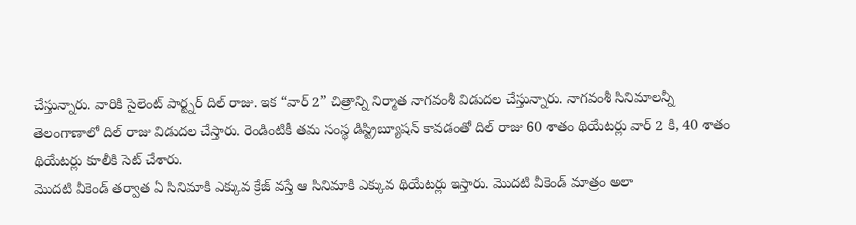చేస్తున్నారు. వారికి సైలెంట్ పార్ట్నర్ దిల్ రాజు. ఇక “వార్ 2” చిత్రాన్ని నిర్మాత నాగవంశీ విడుదల చేస్తున్నారు. నాగవంశీ సినిమాలన్నీ తెలంగాణాలో దిల్ రాజు విడుదల చేస్తారు. రెండింటికీ తమ సంస్థ డిస్ట్రిబ్యూషన్ కావడంతో దిల్ రాజు 60 శాతం థియేటర్లు వార్ 2 కి, 40 శాతం థియేటర్లు కూలీకి సెట్ చేశారు.
మొదటి వీకెండ్ తర్వాత ఏ సినిమాకి ఎక్కువ క్రేజ్ వస్తే ఆ సినిమాకి ఎక్కువ థియేటర్లు ఇస్తారు. మొదటి వీకెండ్ మాత్రం అలా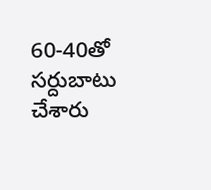60-40తో సర్దుబాటు చేశారు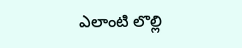ఎలాంటి లొల్లి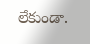లేకుండా.